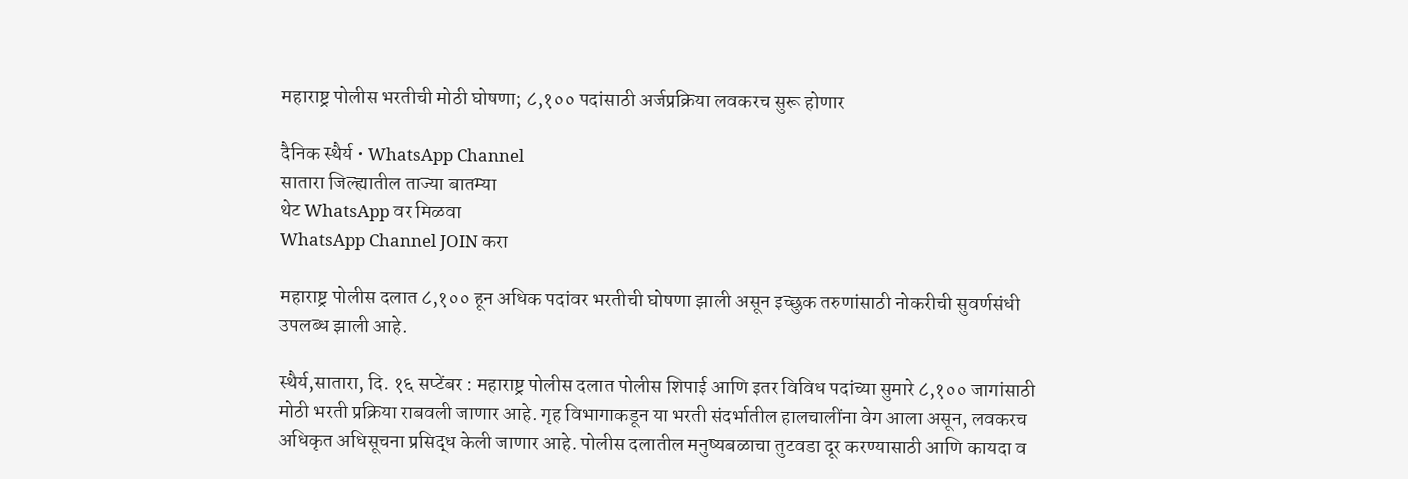महाराष्ट्र पोलीस भरतीची मोठी घोषणा; ८,१०० पदांसाठी अर्जप्रक्रिया लवकरच सुरू होणार

दैनिक स्थैर्य • WhatsApp Channel
सातारा जिल्ह्यातील ताज्या बातम्या
थेट WhatsApp वर मिळवा
WhatsApp Channel JOIN करा

महाराष्ट्र पोलीस दलात ८,१०० हून अधिक पदांवर भरतीची घोषणा झाली असून इच्छुक तरुणांसाठी नोकरीची सुवर्णसंधी उपलब्ध झाली आहे.

स्थैर्य,सातारा, दि. १६ सप्टेंबर : महाराष्ट्र पोलीस दलात पोलीस शिपाई आणि इतर विविध पदांच्या सुमारे ८,१०० जागांसाठी मोठी भरती प्रक्रिया राबवली जाणार आहे. गृह विभागाकडून या भरती संदर्भातील हालचालींना वेग आला असून, लवकरच अधिकृत अधिसूचना प्रसिद्ध केली जाणार आहे. पोलीस दलातील मनुष्यबळाचा तुटवडा दूर करण्यासाठी आणि कायदा व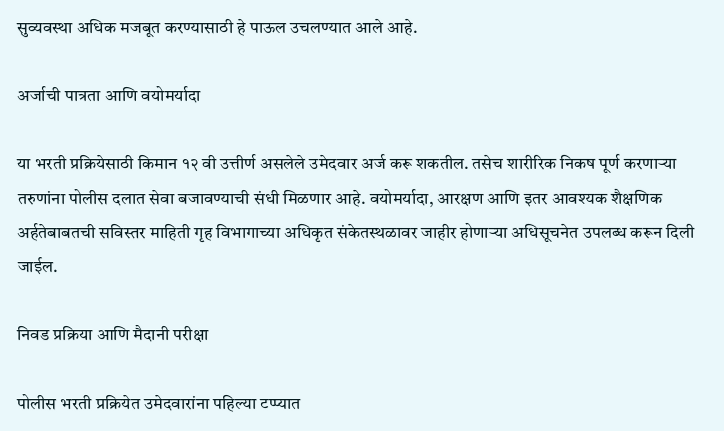सुव्यवस्था अधिक मजबूत करण्यासाठी हे पाऊल उचलण्यात आले आहे.

अर्जाची पात्रता आणि वयोमर्यादा

या भरती प्रक्रियेसाठी किमान १२ वी उत्तीर्ण असलेले उमेदवार अर्ज करू शकतील. तसेच शारीरिक निकष पूर्ण करणाऱ्या तरुणांना पोलीस दलात सेवा बजावण्याची संधी मिळणार आहे. वयोमर्यादा, आरक्षण आणि इतर आवश्यक शैक्षणिक अर्हतेबाबतची सविस्तर माहिती गृह विभागाच्या अधिकृत संकेतस्थळावर जाहीर होणाऱ्या अधिसूचनेत उपलब्ध करून दिली जाईल.

निवड प्रक्रिया आणि मैदानी परीक्षा

पोलीस भरती प्रक्रियेत उमेदवारांना पहिल्या टप्प्यात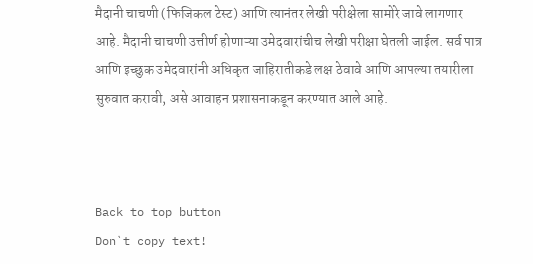मैदानी चाचणी (फिजिकल टेस्ट) आणि त्यानंतर लेखी परीक्षेला सामोरे जावे लागणार आहे. मैदानी चाचणी उत्तीर्ण होणाऱ्या उमेदवारांचीच लेखी परीक्षा घेतली जाईल. सर्व पात्र आणि इच्छुक उमेदवारांनी अधिकृत जाहिरातीकडे लक्ष ठेवावे आणि आपल्या तयारीला सुरुवात करावी, असे आवाहन प्रशासनाकडून करण्यात आले आहे.



Back to top button
Don`t copy text!